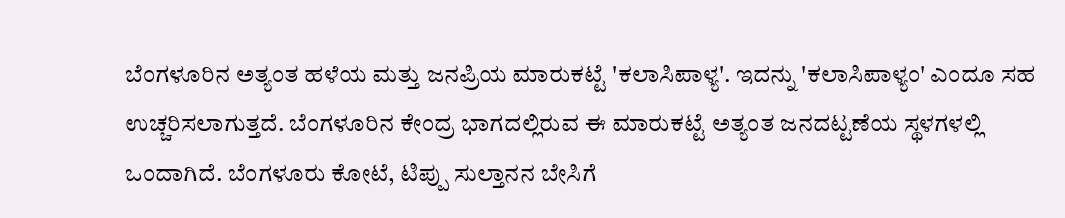ಬೆಂಗಳೂರಿನ ಅತ್ಯಂತ ಹಳೆಯ ಮತ್ತು ಜನಪ್ರಿಯ ಮಾರುಕಟ್ಟೆ 'ಕಲಾಸಿಪಾಳ್ಯ'. ಇದನ್ನು 'ಕಲಾಸಿಪಾಳ್ಯಂ' ಎಂದೂ ಸಹ ಉಚ್ಚರಿಸಲಾಗುತ್ತದೆ. ಬೆಂಗಳೂರಿನ ಕೇಂದ್ರ ಭಾಗದಲ್ಲಿರುವ ಈ ಮಾರುಕಟ್ಟೆ ಅತ್ಯಂತ ಜನದಟ್ಟಣೆಯ ಸ್ಥಳಗಳಲ್ಲಿ ಒಂದಾಗಿದೆ. ಬೆಂಗಳೂರು ಕೋಟೆ, ಟಿಪ್ಪು ಸುಲ್ತಾನನ ಬೇಸಿಗೆ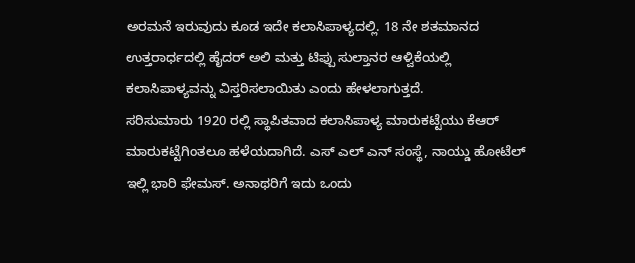ಅರಮನೆ ಇರುವುದು ಕೂಡ ಇದೇ ಕಲಾಸಿಪಾಳ್ಯದಲ್ಲಿ. 18 ನೇ ಶತಮಾನದ ಉತ್ತರಾರ್ಧದಲ್ಲಿ ಹೈದರ್ ಅಲಿ ಮತ್ತು ಟಿಪ್ಪು ಸುಲ್ತಾನರ ಆಳ್ವಿಕೆಯಲ್ಲಿ ಕಲಾಸಿಪಾಳ್ಯವನ್ನು ವಿಸ್ತರಿಸಲಾಯಿತು ಎಂದು ಹೇಳಲಾಗುತ್ತದೆ.
ಸರಿಸುಮಾರು 1920 ರಲ್ಲಿ ಸ್ಥಾಪಿತವಾದ ಕಲಾಸಿಪಾಳ್ಯ ಮಾರುಕಟ್ಟೆಯು ಕೆಆರ್ ಮಾರುಕಟ್ಟೆಗಿಂತಲೂ ಹಳೆಯದಾಗಿದೆ. ಎಸ್ ಎಲ್ ಎನ್ ಸಂಸ್ಥೆ, ನಾಯ್ಡು ಹೋಟೆಲ್ ಇಲ್ಲಿ ಭಾರಿ ಫೇಮಸ್. ಅನಾಥರಿಗೆ ಇದು ಒಂದು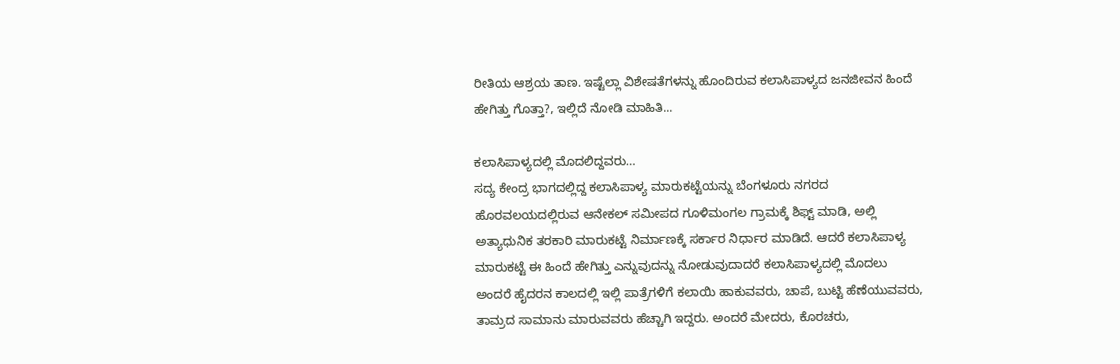ರೀತಿಯ ಆಶ್ರಯ ತಾಣ. ಇಷ್ಟೆಲ್ಲಾ ವಿಶೇಷತೆಗಳನ್ನು ಹೊಂದಿರುವ ಕಲಾಸಿಪಾಳ್ಯದ ಜನಜೀವನ ಹಿಂದೆ ಹೇಗಿತ್ತು ಗೊತ್ತಾ?, ಇಲ್ಲಿದೆ ನೋಡಿ ಮಾಹಿತಿ...

ಕಲಾಸಿಪಾಳ್ಯದಲ್ಲಿ ಮೊದಲಿದ್ದವರು…
ಸದ್ಯ ಕೇಂದ್ರ ಭಾಗದಲ್ಲಿದ್ದ ಕಲಾಸಿಪಾಳ್ಯ ಮಾರುಕಟ್ಟೆಯನ್ನು ಬೆಂಗಳೂರು ನಗರದ ಹೊರವಲಯದಲ್ಲಿರುವ ಆನೇಕಲ್ ಸಮೀಪದ ಗೂಳಿಮಂಗಲ ಗ್ರಾಮಕ್ಕೆ ಶಿಫ್ಟ್ ಮಾಡಿ, ಅಲ್ಲಿ ಅತ್ಯಾಧುನಿಕ ತರಕಾರಿ ಮಾರುಕಟ್ಟೆ ನಿರ್ಮಾಣಕ್ಕೆ ಸರ್ಕಾರ ನಿರ್ಧಾರ ಮಾಡಿದೆ. ಆದರೆ ಕಲಾಸಿಪಾಳ್ಯ ಮಾರುಕಟ್ಟೆ ಈ ಹಿಂದೆ ಹೇಗಿತ್ತು ಎನ್ನುವುದನ್ನು ನೋಡುವುದಾದರೆ ಕಲಾಸಿಪಾಳ್ಯದಲ್ಲಿ ಮೊದಲು ಅಂದರೆ ಹೈದರನ ಕಾಲದಲ್ಲಿ ಇಲ್ಲಿ ಪಾತ್ರೆಗಳಿಗೆ ಕಲಾಯಿ ಹಾಕುವವರು, ಚಾಪೆ, ಬುಟ್ಟಿ ಹೆಣೆಯುವವರು, ತಾಮ್ರದ ಸಾಮಾನು ಮಾರುವವರು ಹೆಚ್ಚಾಗಿ ಇದ್ದರು. ಅಂದರೆ ಮೇದರು, ಕೊರಚರು,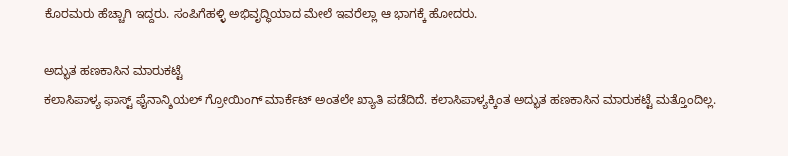ಕೊರಮರು ಹೆಚ್ಚಾಗಿ ಇದ್ದರು. ಸಂಪಿಗೆಹಳ್ಳಿ ಅಭಿವೃದ್ಧಿಯಾದ ಮೇಲೆ ಇವರೆಲ್ಲಾ ಆ ಭಾಗಕ್ಕೆ ಹೋದರು.

ಅದ್ಭುತ ಹಣಕಾಸಿನ ಮಾರುಕಟ್ಟೆ
ಕಲಾಸಿಪಾಳ್ಯ ಫಾಸ್ಟ್ ಫೈನಾನ್ಶಿಯಲ್ ಗ್ರೋಯಿಂಗ್ ಮಾರ್ಕೆಟ್ ಅಂತಲೇ ಖ್ಯಾತಿ ಪಡೆದಿದೆ. ಕಲಾಸಿಪಾಳ್ಯಕ್ಕಿಂತ ಅದ್ಭುತ ಹಣಕಾಸಿನ ಮಾರುಕಟ್ಟೆ ಮತ್ತೊಂದಿಲ್ಲ.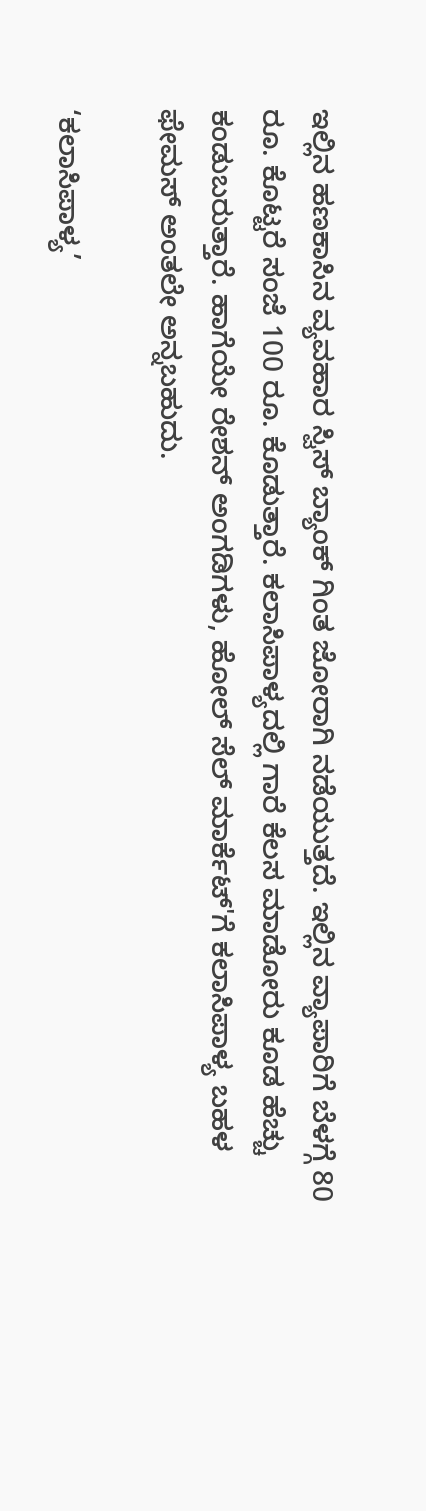ಇಲ್ಲಿನ ಹಣಕಾಸಿನ ವ್ಯವಹಾರ ಸ್ವಿಸ್ ಬ್ಯಾಂಕ್ ಗಿಂತ ಜೋರಾಗಿ ನಡೆಯುತ್ತದೆ. ಇಲ್ಲಿನ ವ್ಯಾಪಾರಿಗೆ ಬೆಳಗ್ಗೆ 80 ರೂ. ಕೊಟ್ಟರೆ ಸಂಜೆ 100 ರೂ. ಕೊಡುತ್ತಾರೆ. ಕಲಾಸಿಪಾಳ್ಯದಲ್ಲಿ ಗಾರೆ ಕೆಲಸ ಮಾಡೋರು ಕೂಡ ಹೆಚ್ಚು ಕಂಡುಬರುತ್ತಾರೆ. ಹಾಗೆಯೇ ರೇಶನ್ ಅಂಗಡಿಗಳು, ಹೋಲ್ ಸೆಲ್ ಮಾರ್ಕೆಟ್'ಗೆ ಕಲಾಸಿಪಾಳ್ಯ ಬಹಳ ಫೇಮಸ್ ಅಂತಲೇ ಅನ್ನಬಹುದು.

‘ಕಲಾಸಿಪಾಳ್ಯ’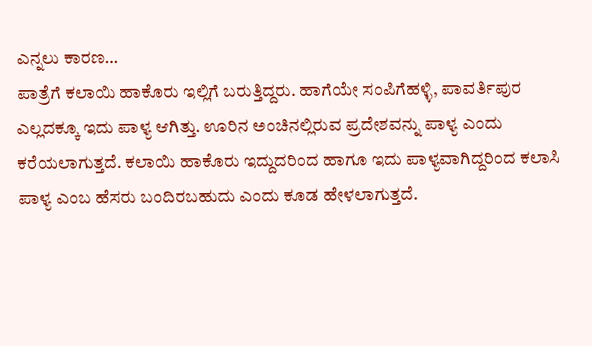ಎನ್ನಲು ಕಾರಣ…
ಪಾತ್ರೆಗೆ ಕಲಾಯಿ ಹಾಕೊರು ಇಲ್ಲಿಗೆ ಬರುತ್ತಿದ್ದರು. ಹಾಗೆಯೇ ಸಂಪಿಗೆಹಳ್ಳಿ, ಪಾವರ್ತಿಪುರ ಎಲ್ಲದಕ್ಕೂ ಇದು ಪಾಳ್ಯ ಆಗಿತ್ತು. ಊರಿನ ಅಂಚಿನಲ್ಲಿರುವ ಪ್ರದೇಶವನ್ನು ಪಾಳ್ಯ ಎಂದು ಕರೆಯಲಾಗುತ್ತದೆ. ಕಲಾಯಿ ಹಾಕೊರು ಇದ್ದುದರಿಂದ ಹಾಗೂ ಇದು ಪಾಳ್ಯವಾಗಿದ್ದರಿಂದ ಕಲಾಸಿ ಪಾಳ್ಯ ಎಂಬ ಹೆಸರು ಬಂದಿರಬಹುದು ಎಂದು ಕೂಡ ಹೇಳಲಾಗುತ್ತದೆ.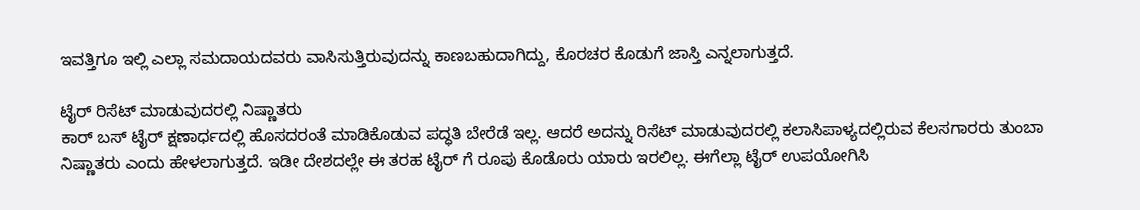ಇವತ್ತಿಗೂ ಇಲ್ಲಿ ಎಲ್ಲಾ ಸಮದಾಯದವರು ವಾಸಿಸುತ್ತಿರುವುದನ್ನು ಕಾಣಬಹುದಾಗಿದ್ದು, ಕೊರಚರ ಕೊಡುಗೆ ಜಾಸ್ತಿ ಎನ್ನಲಾಗುತ್ತದೆ.

ಟೈರ್ ರಿಸೆಟ್ ಮಾಡುವುದರಲ್ಲಿ ನಿಷ್ಣಾತರು
ಕಾರ್ ಬಸ್ ಟೈರ್ ಕ್ಷಣಾರ್ಧದಲ್ಲಿ ಹೊಸದರಂತೆ ಮಾಡಿಕೊಡುವ ಪದ್ಧತಿ ಬೇರೆಡೆ ಇಲ್ಲ. ಆದರೆ ಅದನ್ನು ರಿಸೆಟ್ ಮಾಡುವುದರಲ್ಲಿ ಕಲಾಸಿಪಾಳ್ಯದಲ್ಲಿರುವ ಕೆಲಸಗಾರರು ತುಂಬಾ ನಿಷ್ಣಾತರು ಎಂದು ಹೇಳಲಾಗುತ್ತದೆ. ಇಡೀ ದೇಶದಲ್ಲೇ ಈ ತರಹ ಟೈರ್ ಗೆ ರೂಪು ಕೊಡೊರು ಯಾರು ಇರಲಿಲ್ಲ. ಈಗೆಲ್ಲಾ ಟೈರ್ ಉಪಯೋಗಿಸಿ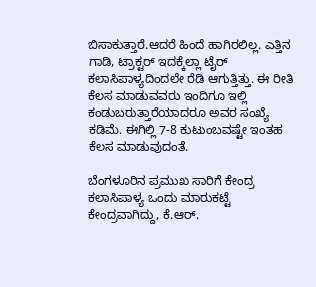ಬಿಸಾಕುತ್ತಾರೆ.ಆದರೆ ಹಿಂದೆ ಹಾಗಿರಲಿಲ್ಲ. ಎತ್ತಿನ ಗಾಡಿ, ಟ್ರಾಕ್ಟರ್ ಇದಕ್ಕೆಲ್ಲಾ ಟೈರ್ ಕಲಾಸಿಪಾಳ್ಯದಿಂದಲೇ ರೆಡಿ ಆಗುತ್ತಿತ್ತು. ಈ ರೀತಿ ಕೆಲಸ ಮಾಡುವವರು ಇಂದಿಗೂ ಇಲ್ಲಿ ಕಂಡುಬರುತ್ತಾರೆಯಾದರೂ ಅವರ ಸಂಖ್ಯೆ ಕಡಿಮೆ. ಈಗಿಲ್ಲಿ 7-8 ಕುಟುಂಬವಷ್ಟೇ ಇಂತಹ ಕೆಲಸ ಮಾಡುವುದಂತೆ.

ಬೆಂಗಳೂರಿನ ಪ್ರಮುಖ ಸಾರಿಗೆ ಕೇಂದ್ರ
ಕಲಾಸಿಪಾಳ್ಯ ಒಂದು ಮಾರುಕಟ್ಟೆ ಕೇಂದ್ರವಾಗಿದ್ದು, ಕೆ.ಆರ್.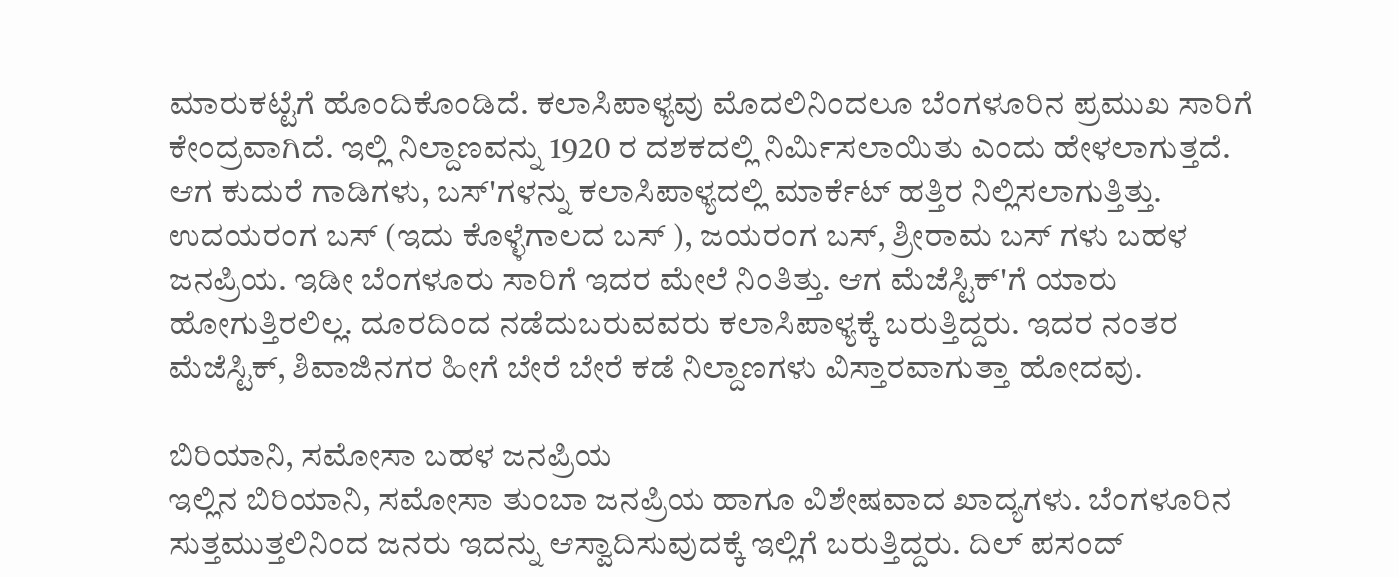ಮಾರುಕಟ್ಟೆಗೆ ಹೊಂದಿಕೊಂಡಿದೆ. ಕಲಾಸಿಪಾಳ್ಯವು ಮೊದಲಿನಿಂದಲೂ ಬೆಂಗಳೂರಿನ ಪ್ರಮುಖ ಸಾರಿಗೆ ಕೇಂದ್ರವಾಗಿದೆ. ಇಲ್ಲಿ ನಿಲ್ದಾಣವನ್ನು 1920 ರ ದಶಕದಲ್ಲಿ ನಿರ್ಮಿಸಲಾಯಿತು ಎಂದು ಹೇಳಲಾಗುತ್ತದೆ. ಆಗ ಕುದುರೆ ಗಾಡಿಗಳು, ಬಸ್'ಗಳನ್ನು ಕಲಾಸಿಪಾಳ್ಯದಲ್ಲಿ ಮಾರ್ಕೆಟ್ ಹತ್ತಿರ ನಿಲ್ಲಿಸಲಾಗುತ್ತಿತ್ತು. ಉದಯರಂಗ ಬಸ್ (ಇದು ಕೊಳ್ಳೆಗಾಲದ ಬಸ್ ), ಜಯರಂಗ ಬಸ್, ಶ್ರೀರಾಮ ಬಸ್ ಗಳು ಬಹಳ ಜನಪ್ರಿಯ. ಇಡೀ ಬೆಂಗಳೂರು ಸಾರಿಗೆ ಇದರ ಮೇಲೆ ನಿಂತಿತ್ತು. ಆಗ ಮೆಜೆಸ್ಟಿಕ್'ಗೆ ಯಾರು ಹೋಗುತ್ತಿರಲಿಲ್ಲ. ದೂರದಿಂದ ನಡೆದುಬರುವವರು ಕಲಾಸಿಪಾಳ್ಯಕ್ಕೆ ಬರುತ್ತಿದ್ದರು. ಇದರ ನಂತರ ಮೆಜೆಸ್ಟಿಕ್, ಶಿವಾಜಿನಗರ ಹೀಗೆ ಬೇರೆ ಬೇರೆ ಕಡೆ ನಿಲ್ದಾಣಗಳು ವಿಸ್ತಾರವಾಗುತ್ತಾ ಹೋದವು.

ಬಿರಿಯಾನಿ, ಸಮೋಸಾ ಬಹಳ ಜನಪ್ರಿಯ
ಇಲ್ಲಿನ ಬಿರಿಯಾನಿ, ಸಮೋಸಾ ತುಂಬಾ ಜನಪ್ರಿಯ ಹಾಗೂ ವಿಶೇಷವಾದ ಖಾದ್ಯಗಳು. ಬೆಂಗಳೂರಿನ ಸುತ್ತಮುತ್ತಲಿನಿಂದ ಜನರು ಇದನ್ನು ಆಸ್ವಾದಿಸುವುದಕ್ಕೆ ಇಲ್ಲಿಗೆ ಬರುತ್ತಿದ್ದರು. ದಿಲ್ ಪಸಂದ್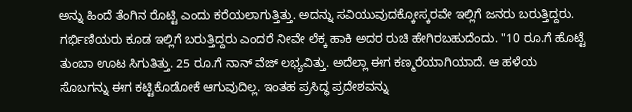ಅನ್ನು ಹಿಂದೆ ತೆಂಗಿನ ರೊಟ್ಟಿ ಎಂದು ಕರೆಯಲಾಗುತ್ತಿತ್ತು. ಅದನ್ನು ಸವಿಯುವುದಕ್ಕೋಸ್ಕರವೇ ಇಲ್ಲಿಗೆ ಜನರು ಬರುತ್ತಿದ್ದರು. ಗರ್ಭಿಣಿಯರು ಕೂಡ ಇಲ್ಲಿಗೆ ಬರುತ್ತಿದ್ದರು ಎಂದರೆ ನೀವೇ ಲೆಕ್ಕ ಹಾಕಿ ಅದರ ರುಚಿ ಹೇಗಿರಬಹುದೆಂದು. "10 ರೂ.ಗೆ ಹೊಟ್ಟೆ ತುಂಬಾ ಊಟ ಸಿಗುತಿತ್ತು. 25 ರೂ.ಗೆ ನಾನ್ ವೆಜ್ ಲಭ್ಯವಿತ್ತು. ಅದೆಲ್ಲಾ ಈಗ ಕಣ್ಮರೆಯಾಗಿಯಾದೆ. ಆ ಹಳೆಯ ಸೊಬಗನ್ನು ಈಗ ಕಟ್ಟಿಕೊಡೋಕೆ ಆಗುವುದಿಲ್ಲ. ಇಂತಹ ಪ್ರಸಿದ್ಧ ಪ್ರದೇಶವನ್ನು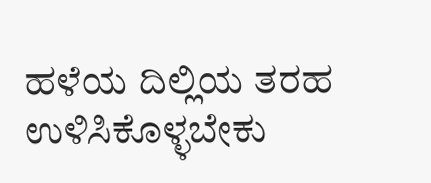ಹಳೆಯ ದಿಲ್ಲಿಯ ತರಹ ಉಳಿಸಿಕೊಳ್ಳಬೇಕು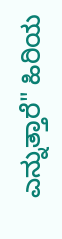ಎನ್ನುತ್ತಾರೆ" ಹಿರಿಯ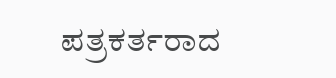ಪತ್ರಕರ್ತರಾದ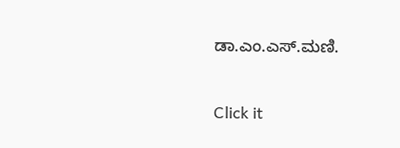ಡಾ.ಎಂ.ಎಸ್.ಮಣಿ.


Click it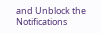and Unblock the Notifications